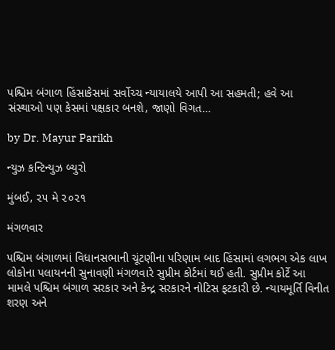પશ્ચિમ બંગાળ હિંસાકેસમાં સર્વોચ્ચ ન્યાયાલયે આપી આ સહમતી; હવે આ સંસ્થાઓ પણ કેસમાં પક્ષકાર બનશે, જાણો વિગત…

by Dr. Mayur Parikh

ન્યુઝ કન્ટિન્યુઝ બ્યુરો

મુંબઈ, ૨૫ મે ૨૦૨૧

મંગળવાર

પશ્ચિમ બંગાળમાં વિધાનસભાની ચૂંટણીના પરિણામ બાદ હિંસામાં લગભગ એક લાખ લોકોના પલાયનની સુનાવણી મંગળવારે સુપ્રીમ કોર્ટમાં થઈ હતી. સુપ્રીમ કોર્ટે આ મામલે પશ્ચિમ બંગાળ સરકાર અને કેન્દ્ર સરકારને નોટિસ ફટકારી છે. ન્યાયમૂર્તિ વિનીત શરણ અને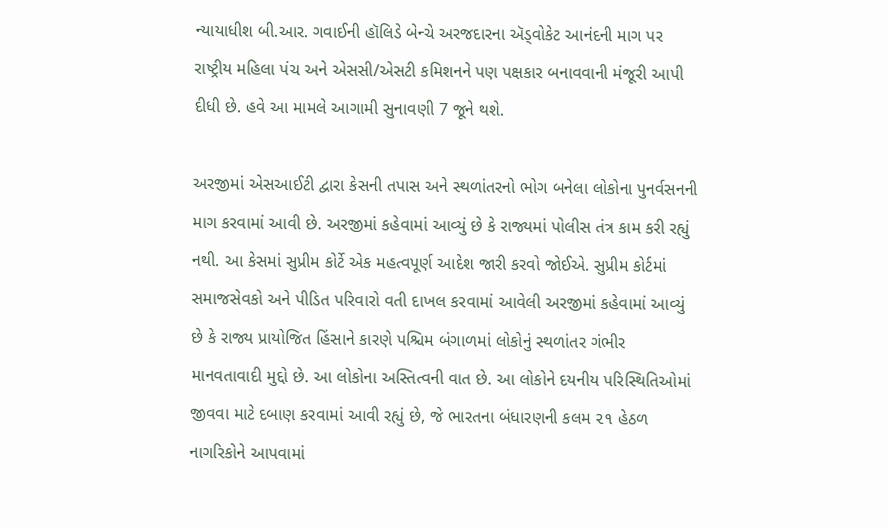ન્યાયાધીશ બી.આર. ગવાઈની હૉલિડે બેન્ચે અરજદારના ઍડ્વોકેટ આનંદની માગ પર રાષ્ટ્રીય મહિલા પંચ અને એસસી/એસટી કમિશનને પણ પક્ષકાર બનાવવાની મંજૂરી આપી દીધી છે. હવે આ મામલે આગામી સુનાવણી 7 જૂને થશે.

અરજીમાં એસઆઈટી દ્વારા કેસની તપાસ અને સ્થળાંતરનો ભોગ બનેલા લોકોના પુનર્વસનની માગ કરવામાં આવી છે. અરજીમાં કહેવામાં આવ્યું છે કે રાજ્યમાં પોલીસ તંત્ર કામ કરી રહ્યું નથી. આ કેસમાં સુપ્રીમ કોર્ટે એક મહત્વપૂર્ણ આદેશ જારી કરવો જોઈએ. સુપ્રીમ કોર્ટમાં સમાજસેવકો અને પીડિત પરિવારો વતી દાખલ કરવામાં આવેલી અરજીમાં કહેવામાં આવ્યું છે કે રાજ્ય પ્રાયોજિત હિંસાને કારણે પશ્ચિમ બંગાળમાં લોકોનું સ્થળાંતર ગંભીર માનવતાવાદી મુદ્દો છે. આ લોકોના અસ્તિત્વની વાત છે. આ લોકોને દયનીય પરિસ્થિતિઓમાં જીવવા માટે દબાણ કરવામાં આવી રહ્યું છે, જે ભારતના બંધારણની કલમ ૨૧ હેઠળ નાગરિકોને આપવામાં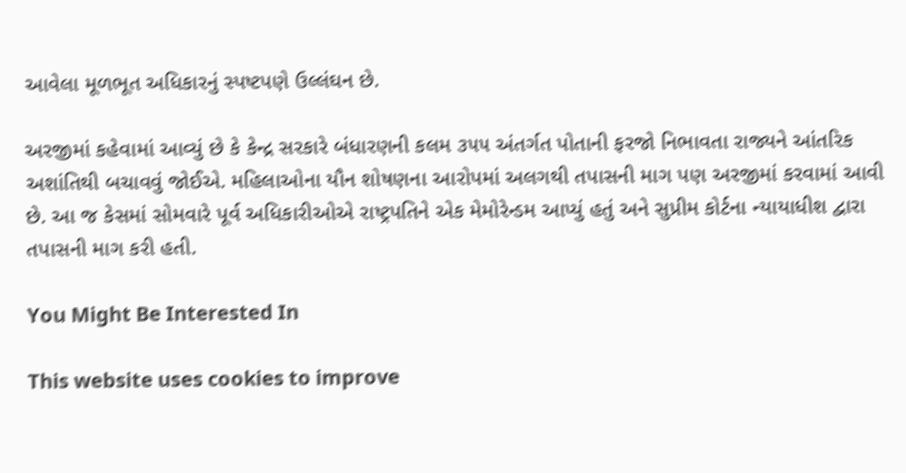આવેલા મૂળભૂત અધિકારનું સ્પષ્ટપણે ઉલ્લંઘન છે.

અરજીમાં કહેવામાં આવ્યું છે કે કેન્દ્ર સરકારે બંધારણની કલમ ૩૫૫ અંતર્ગત પોતાની ફરજો નિભાવતા રાજ્યને આંતરિક અશાંતિથી બચાવવું જોઈએ. મહિલાઓના યૌન શોષણના આરોપમાં અલગથી તપાસની માગ પણ અરજીમાં કરવામાં આવી છે. આ જ કેસમાં સોમવારે પૂર્વ અધિકારીઓએ રાષ્ટ્રપતિને એક મેમોરેન્ડમ આપ્યું હતું અને સુપ્રીમ કોર્ટના ન્યાયાધીશ દ્વારા તપાસની માગ કરી હતી.

You Might Be Interested In

This website uses cookies to improve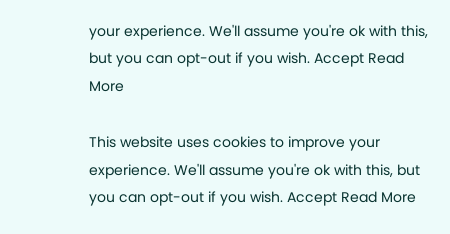your experience. We'll assume you're ok with this, but you can opt-out if you wish. Accept Read More

This website uses cookies to improve your experience. We'll assume you're ok with this, but you can opt-out if you wish. Accept Read More